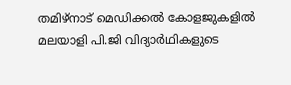തമിഴ്നാട് മെഡിക്കല്‍ കോളജുകളില്‍ മലയാളി പി.ജി വിദ്യാര്‍ഥികളുടെ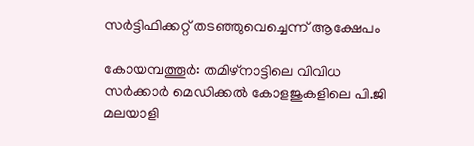സര്‍ട്ടിഫിക്കറ്റ് തടഞ്ഞുവെച്ചെന്ന് ആക്ഷേപം

കോയമ്പത്തൂര്‍: തമിഴ്നാട്ടിലെ വിവിധ സര്‍ക്കാര്‍ മെഡിക്കല്‍ കോളജുകളിലെ പി.ജി മലയാളി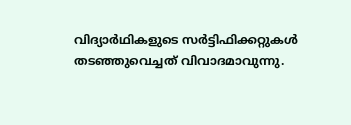വിദ്യാര്‍ഥികളുടെ സര്‍ട്ടിഫിക്കറ്റുകള്‍ തടഞ്ഞുവെച്ചത് വിവാദമാവുന്നു.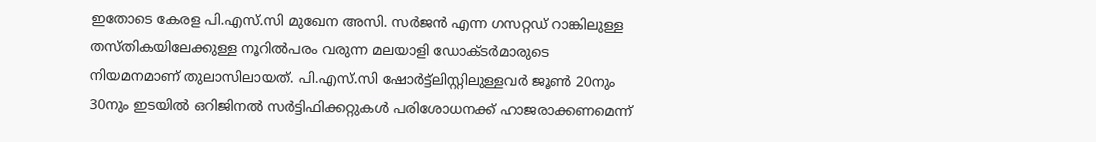ഇതോടെ കേരള പി.എസ്.സി മുഖേന അസി. സര്‍ജന്‍ എന്ന ഗസറ്റഡ് റാങ്കിലുള്ള തസ്തികയിലേക്കുള്ള നൂറില്‍പരം വരുന്ന മലയാളി ഡോക്ടര്‍മാരുടെ നിയമനമാണ് തുലാസിലായത്. പി.എസ്.സി ഷോര്‍ട്ട്ലിസ്റ്റിലുള്ളവര്‍ ജൂണ്‍ 20നും 30നും ഇടയില്‍ ഒറിജിനല്‍ സര്‍ട്ടിഫിക്കറ്റുകള്‍ പരിശോധനക്ക് ഹാജരാക്കണമെന്ന്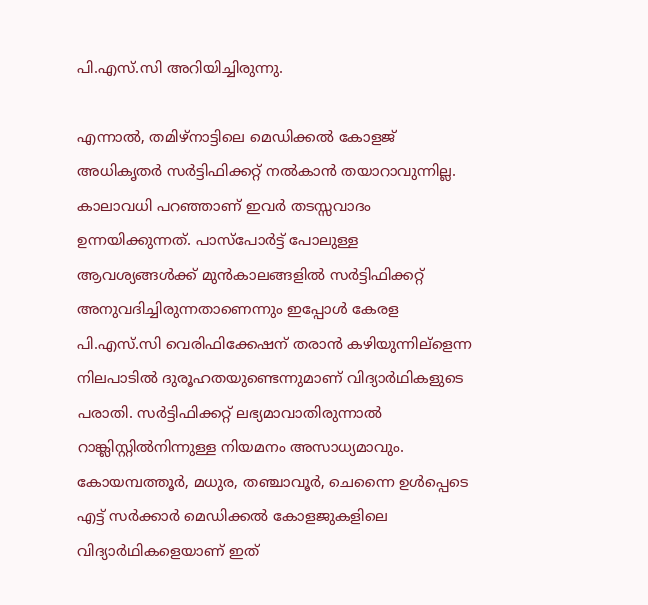പി.എസ്.സി അറിയിച്ചിരുന്നു.

എന്നാല്‍, തമിഴ്നാട്ടിലെ മെഡിക്കല്‍ കോളജ് അധികൃതര്‍ സര്‍ട്ടിഫിക്കറ്റ് നല്‍കാന്‍ തയാറാവുന്നില്ല. കാലാവധി പറഞ്ഞാണ് ഇവര്‍ തടസ്സവാദം ഉന്നയിക്കുന്നത്. പാസ്പോര്‍ട്ട് പോലുള്ള ആവശ്യങ്ങള്‍ക്ക് മുന്‍കാലങ്ങളില്‍ സര്‍ട്ടിഫിക്കറ്റ് അനുവദിച്ചിരുന്നതാണെന്നും ഇപ്പോള്‍ കേരള പി.എസ്.സി വെരിഫിക്കേഷന് തരാന്‍ കഴിയുന്നില്ളെന്ന നിലപാടില്‍ ദുരൂഹതയുണ്ടെന്നുമാണ് വിദ്യാര്‍ഥികളുടെ പരാതി. സര്‍ട്ടിഫിക്കറ്റ് ലഭ്യമാവാതിരുന്നാല്‍ റാങ്ക്ലിസ്റ്റില്‍നിന്നുള്ള നിയമനം അസാധ്യമാവും. കോയമ്പത്തൂര്‍, മധുര, തഞ്ചാവൂര്‍, ചെന്നൈ ഉള്‍പ്പെടെ എട്ട് സര്‍ക്കാര്‍ മെഡിക്കല്‍ കോളജുകളിലെ വിദ്യാര്‍ഥികളെയാണ് ഇത്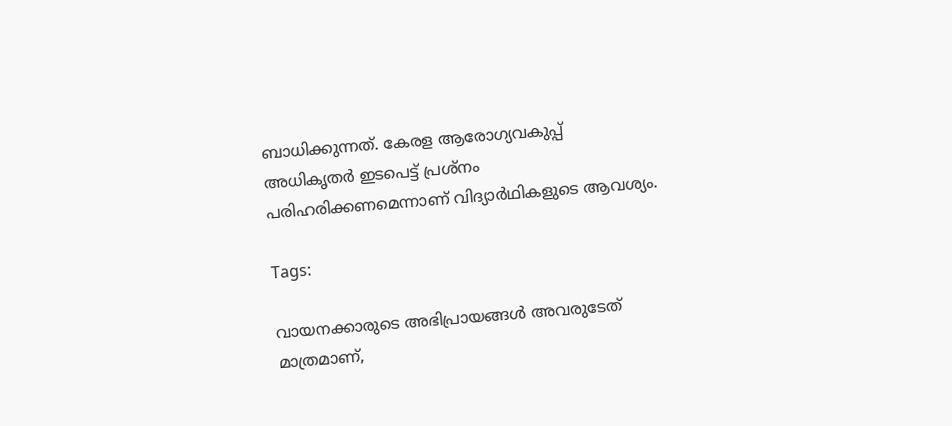ബാധിക്കുന്നത്. കേരള ആരോഗ്യവകുപ്പ് അധികൃതര്‍ ഇടപെട്ട് പ്രശ്നം പരിഹരിക്കണമെന്നാണ് വിദ്യാര്‍ഥികളുടെ ആവശ്യം.

Tags:

വായനക്കാരുടെ അഭിപ്രായങ്ങള്‍ അവരുടേത് മാത്രമാണ്,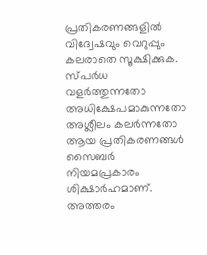പ്രതികരണങ്ങളിൽ വിദ്വേഷവും വെറുപ്പും കലരാതെ സൂക്ഷിക്കുക. സ്പർധ വളർത്തുന്നതോ അധിക്ഷേപമാകുന്നതോ അശ്ലീലം കലർന്നതോ ആയ പ്രതികരണങ്ങൾ സൈബർ നിയമപ്രകാരം ശിക്ഷാർഹമാണ്. അത്തരം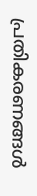പ്രതികരണങ്ങൾ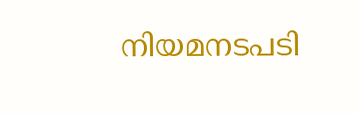നിയമനടപടി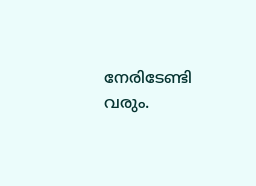നേരിടേണ്ടി വരും.